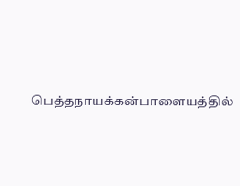பெத்தநாயக்கன்பாளையத்தில்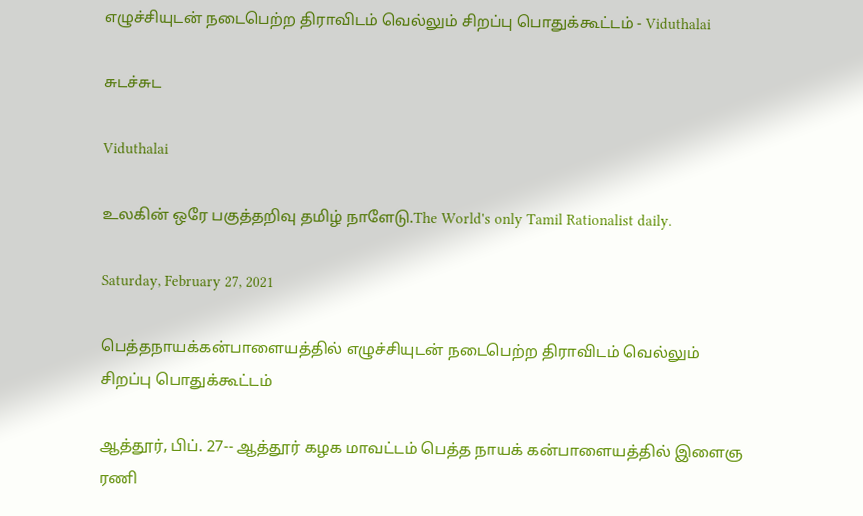எழுச்சியுடன் நடைபெற்ற திராவிடம் வெல்லும் சிறப்பு பொதுக்கூட்டம் - Viduthalai

சுடச்சுட

Viduthalai

உலகின் ஒரே பகுத்தறிவு தமிழ் நாளேடு.The World's only Tamil Rationalist daily.

Saturday, February 27, 2021

பெத்தநாயக்கன்பாளையத்தில் எழுச்சியுடன் நடைபெற்ற திராவிடம் வெல்லும் சிறப்பு பொதுக்கூட்டம்

ஆத்தூர், பிப். 27-- ஆத்தூர் கழக மாவட்டம் பெத்த நாயக் கன்பாளையத்தில் இளைஞ ரணி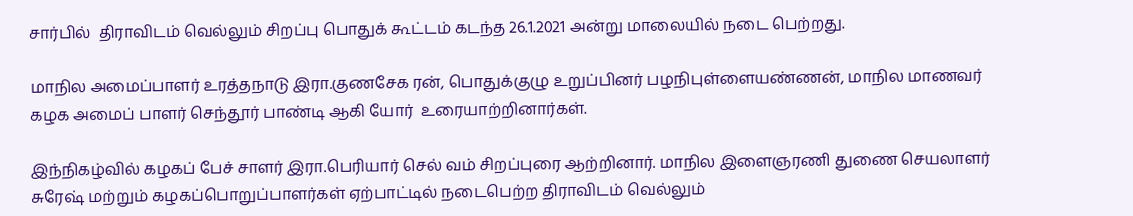சார்பில்  திராவிடம் வெல்லும் சிறப்பு பொதுக் கூட்டம் கடந்த 26.1.2021 அன்று மாலையில் நடை பெற்றது.

மாநில அமைப்பாளர் உரத்தநாடு இரா.குணசேக ரன், பொதுக்குழு உறுப்பினர் பழநிபுள்ளையண்ணன், மாநில மாணவர் கழக அமைப் பாளர் செந்தூர் பாண்டி ஆகி யோர்  உரையாற்றினார்கள்.

இந்நிகழ்வில் கழகப் பேச் சாளர் இரா.பெரியார் செல் வம் சிறப்புரை ஆற்றினார். மாநில இளைஞரணி துணை செயலாளர் சுரேஷ் மற்றும் கழகப்பொறுப்பாளர்கள் ஏற்பாட்டில் நடைபெற்ற திராவிடம் வெல்லும்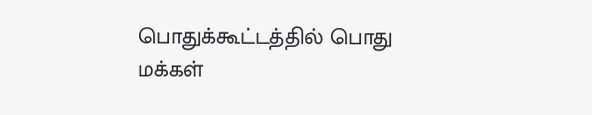பொதுக்கூட்டத்தில் பொது மக்கள்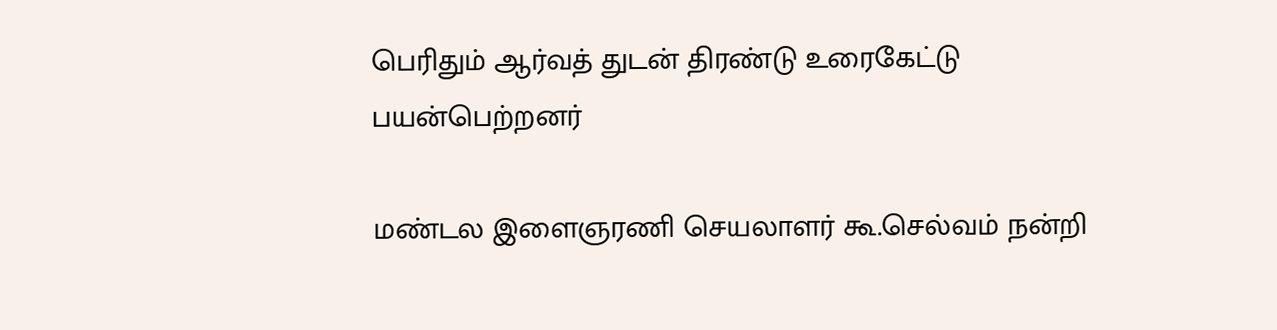பெரிதும் ஆர்வத் துடன் திரண்டு உரைகேட்டு பயன்பெற்றனர்

மண்டல இளைஞரணி செயலாளர் கூ.செல்வம் நன்றி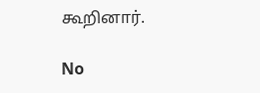கூறினார்.

No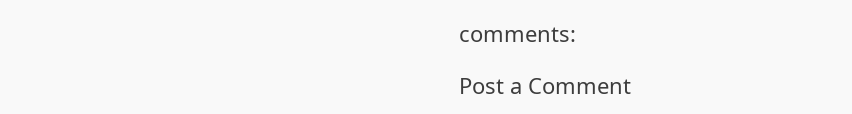comments:

Post a Comment